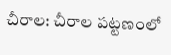చీరాల: చీరాల పట్టణంలో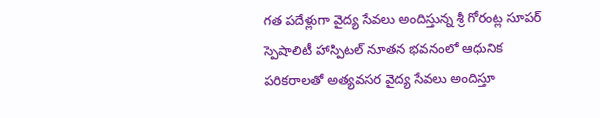గత పదేళ్లుగా వైద్య సేవలు అందిస్తున్న శ్రీ గోరంట్ల సూపర్ స్పెషాలిటీ హాస్పిటల్ నూతన భవనంలో ఆధునిక పరికరాలతో అత్యవసర వైద్య సేవలు అందిస్తూ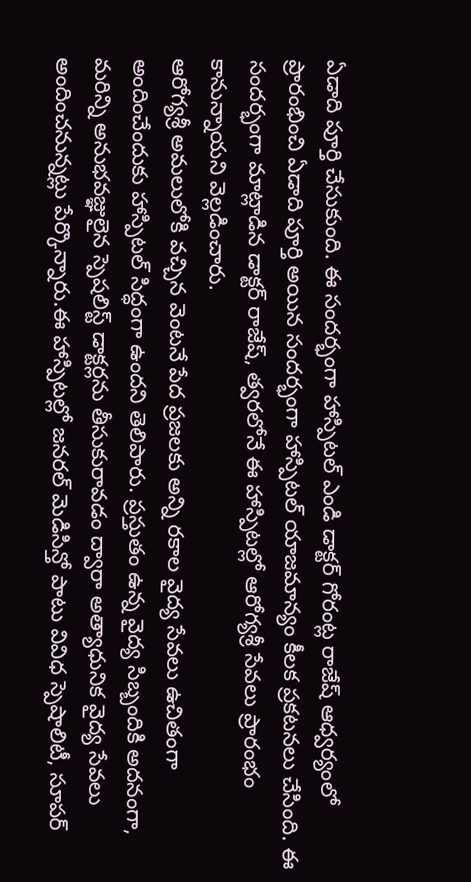ఏడాది పూర్తి చేసుకుంది. ఈ సందర్భంగా హాస్పిటల్ ఎండి డాక్టర్ గోరంట్ల రాజేష్ ఆధ్వర్యంలో ప్రారంభించి ఏడాది పూర్తి అయిన సందర్భంగా హాస్పిటల్ యాజమాన్యం కీలక ప్రకటనలు చేసింది. ఈ సందర్భంగా మాట్లాడిన డాక్టర్ రాజేష్, త్వరలోనే ఈ హాస్పిటల్లో ఆరోగ్యశ్రీ సేవలు ప్రారంభం కానున్నాయని వెల్లడించారు.
ఆరోగ్యశ్రీ అమలులోకి వచ్చిన వెంటనే పేద ప్రజలకు అన్ని రకాల వైద్య సేవలు ఉచితంగా అందించేందుకు హాస్పిటల్ సిద్ధంగా ఉందని తెలిపారు. ప్రస్తుతం ఉన్న వైద్య సిబ్బందికి అదనంగా, మరిన్ని అనుభవజ్ఞులైన స్పెషలిస్ట్ డాక్టర్లను తీసుకురావడం ద్వారా అత్యాధునిక వైద్య సేవలు అందించనున్నట్లు పేర్కొన్నారు.ఈ హాస్పిటల్లో జనరల్ మెడిసిన్తో పాటు వివిధ స్పెషాలిటీ, సూపర్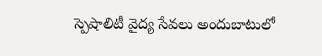స్పెషాలిటీ వైద్య సేవలు అందుబాటులో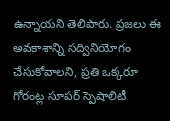ఉన్నాయని తెలిపారు. ప్రజలు ఈ అవకాశాన్ని సద్వినియోగం చేసుకోవాలని, ప్రతి ఒక్కరూ గోరంట్ల సూపర్ స్పెషాలిటీ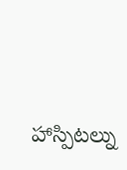హాస్పిటల్ను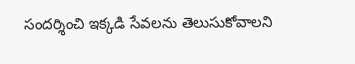సందర్శించి ఇక్కడి సేవలను తెలుసుకోవాలని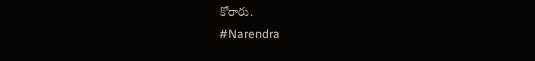కోరారు.
#Narendra